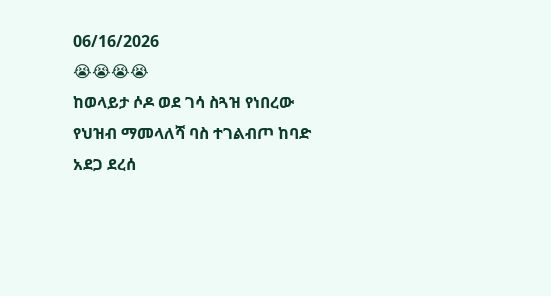06/16/2026
😭😭😭😭
ከወላይታ ሶዶ ወደ ገሳ ስጓዝ የነበረው የህዝብ ማመላለሻ ባስ ተገልብጦ ከባድ አደጋ ደረሰ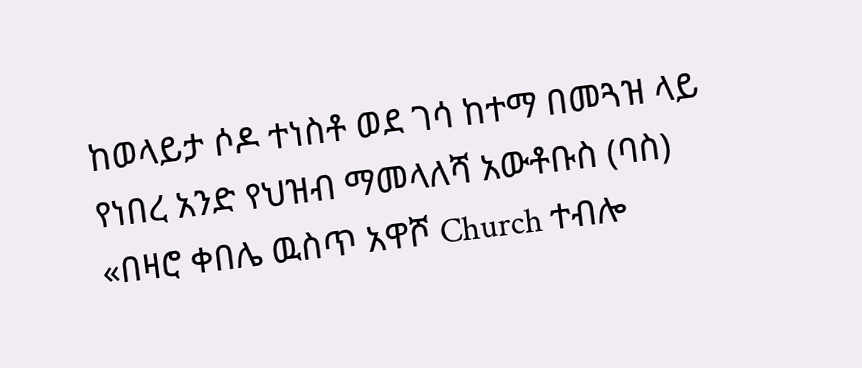ከወላይታ ሶዶ ተነስቶ ወደ ገሳ ከተማ በመጓዝ ላይ የነበረ አንድ የህዝብ ማመላለሻ አውቶቡስ (ባስ) «በዛሮ ቀበሌ ዉስጥ አዋሾ Church ተብሎ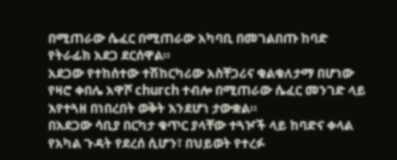በሚጠራው ሴፈር በሚጠራው አካባቢ በመገልበጡ ከባድ የትራፊክ አደጋ ደርሰዋል።
አደጋው የተከሰተው ተሽከርካሪው አስቸጋሪና ቁልቁለታማ በሆነው የዛሮ ቀበሌ አዋሾ church ተብሎ በሚጠራው ሴፈር መንገድ ላይ እየተጓዘ በነበረበት ወቅት እንደሆነ ታውቋል።
በአደጋው ሳቢያ በርካታ ቁጥር ያላቸው ተጓዦች ላይ ከባድና ቀላል የአካል ጉዳት የደረሰ ሲሆን፣ በህይወት የተረፉ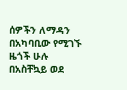ሰዎችን ለማዳን በአካባቢው የሚገኙ ዜጎች ሁሉ በአስቸኳይ ወደ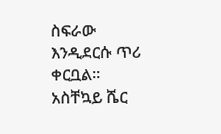ስፍራው እንዲደርሱ ጥሪ ቀርቧል። አስቸኳይ ሼር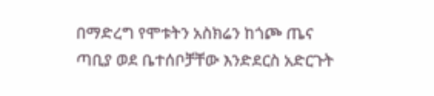በማድረግ የሞቱትን አስክሬን ከጎጮ ጤና ጣቢያ ወደ ቤተሰቦቻቸው እንድደርስ አድርጉት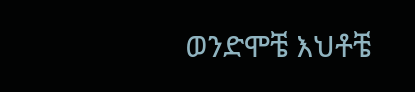ወንድሞቼ እህቶቼ